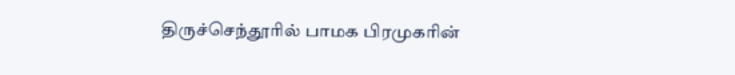திருச்செந்தூரில் பாமக பிரமுகரின்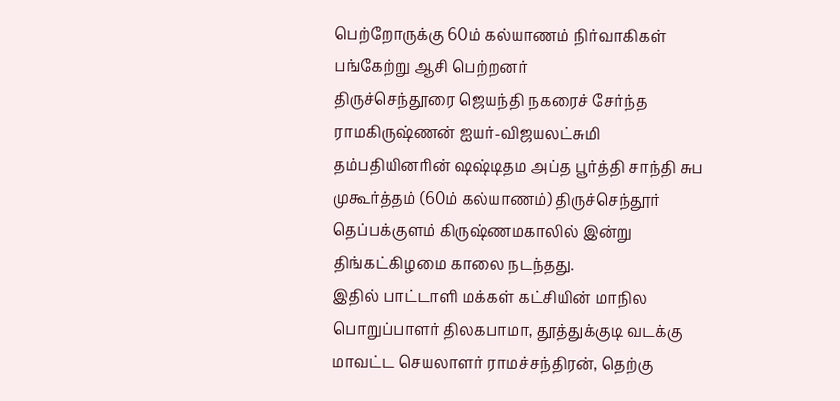பெற்றோருக்கு 60ம் கல்யாணம் நிர்வாகிகள் பங்கேற்று ஆசி பெற்றனர்
திருச்செந்தூரை ஜெயந்தி நகரைச் சேர்ந்த ராமகிருஷ்ணன் ஐயர்-விஜயலட்சுமி தம்பதியினரின் ஷஷ்டிதம அப்த பூர்த்தி சாந்தி சுப முகூர்த்தம் (60ம் கல்யாணம்) திருச்செந்தூர் தெப்பக்குளம் கிருஷ்ணமகாலில் இன்று திங்கட்கிழமை காலை நடந்தது.
இதில் பாட்டாளி மக்கள் கட்சியின் மாநில பொறுப்பாளர் திலகபாமா, தூத்துக்குடி வடக்கு மாவட்ட செயலாளர் ராமச்சந்திரன், தெற்கு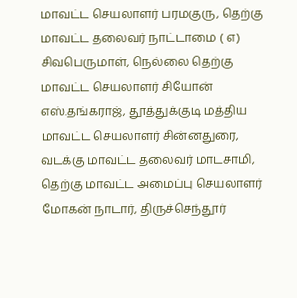மாவட்ட செயலாளர் பரமகுரு, தெற்கு மாவட்ட தலைவர் நாட்டாமை ( எ) சிவபெருமாள், நெல்லை தெற்கு மாவட்ட செயலாளர் சியோன் எஸ்.தங்கராஜ், தூத்துக்குடி மத்திய மாவட்ட செயலாளர் சின்னதுரை, வடக்கு மாவட்ட தலைவர் மாடசாமி, தெற்கு மாவட்ட அமைப்பு செயலாளர் மோகன் நாடார், திருச்செந்தூர்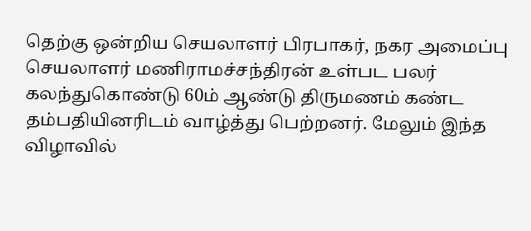தெற்கு ஒன்றிய செயலாளர் பிரபாகர், நகர அமைப்பு செயலாளர் மணிராமச்சந்திரன் உள்பட பலர் கலந்துகொண்டு 60ம் ஆண்டு திருமணம் கண்ட தம்பதியினரிடம் வாழ்த்து பெற்றனர். மேலும் இந்த விழாவில்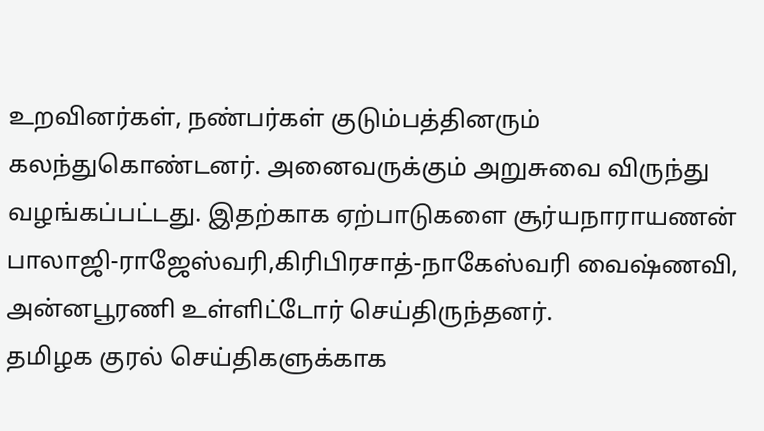உறவினர்கள், நண்பர்கள் குடும்பத்தினரும் கலந்துகொண்டனர். அனைவருக்கும் அறுசுவை விருந்து வழங்கப்பட்டது. இதற்காக ஏற்பாடுகளை சூர்யநாராயணன் பாலாஜி-ராஜேஸ்வரி,கிரிபிரசாத்-நாகேஸ்வரி வைஷ்ணவி, அன்னபூரணி உள்ளிட்டோர் செய்திருந்தனர்.
தமிழக குரல் செய்திகளுக்காக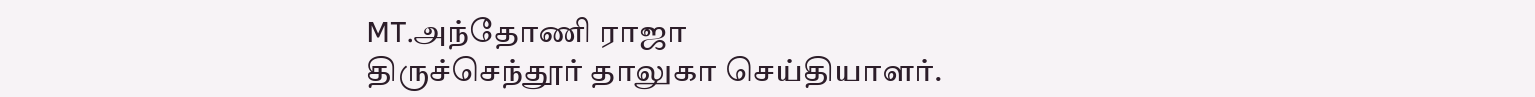MT.அந்தோணி ராஜா
திருச்செந்தூர் தாலுகா செய்தியாளர்.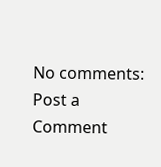No comments:
Post a Comment